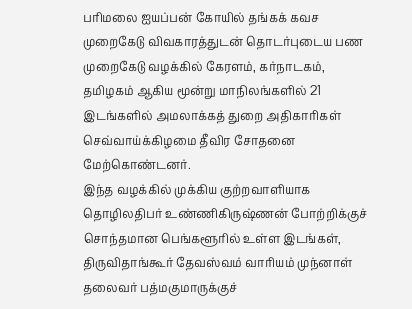பரிமலை ஐயப்பன் கோயில் தங்கக் கவச முறைகேடு விவகாரத்துடன் தொடர்புடைய பண முறைகேடு வழக்கில் கேரளம், கர்நாடகம், தமிழகம் ஆகிய மூன்று மாநிலங்களில் 21 இடங்களில் அமலாக்கத் துறை அதிகாரிகள் செவ்வாய்க்கிழமை தீவிர சோதனை மேற்கொண்டனர்.
இந்த வழக்கில் முக்கிய குற்றவாளியாக தொழிலதிபர் உண்ணிகிருஷ்ணன் போற்றிக்குச் சொந்தமான பெங்களூரில் உள்ள இடங்கள், திருவிதாங்கூர் தேவஸ்வம் வாரியம் முந்னாள் தலைவர் பத்மகுமாருக்குச்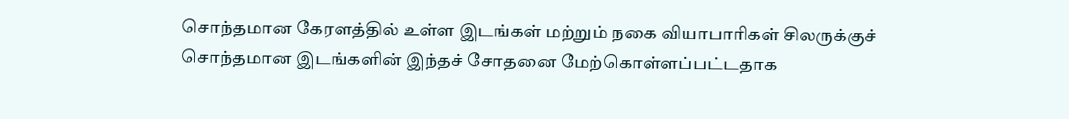சொந்தமான கேரளத்தில் உள்ள இடங்கள் மற்றும் நகை வியாபாரிகள் சிலருக்குச் சொந்தமான இடங்களின் இந்தச் சோதனை மேற்கொள்ளப்பட்டதாக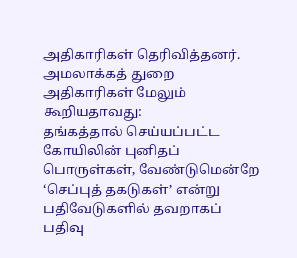அதிகாரிகள் தெரிவித்தனர்.
அமலாக்கத் துறை அதிகாரிகள் மேலும் கூறியதாவது:
தங்கத்தால் செய்யப்பட்ட கோயிலின் புனிதப் பொருள்கள், வேண்டுமென்றே ‘செப்புத் தகடுகள்’ என்று பதிவேடுகளில் தவறாகப் பதிவு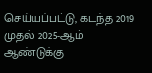செய்யப்பட்டு, கடந்த 2019 முதல் 2025-ஆம் ஆண்டுக்கு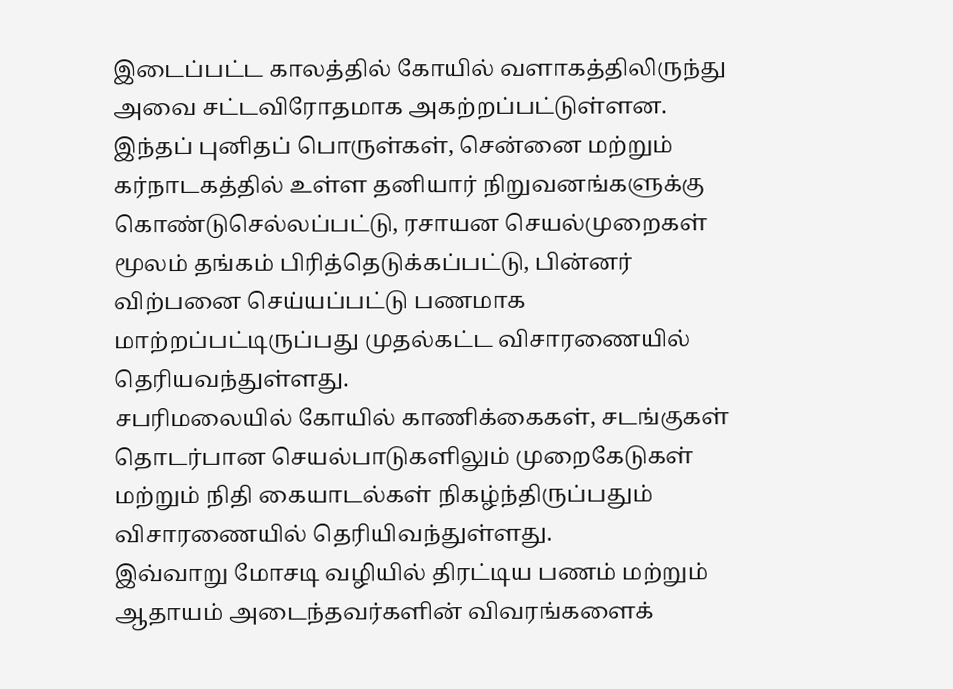இடைப்பட்ட காலத்தில் கோயில் வளாகத்திலிருந்து அவை சட்டவிரோதமாக அகற்றப்பட்டுள்ளன.
இந்தப் புனிதப் பொருள்கள், சென்னை மற்றும் கர்நாடகத்தில் உள்ள தனியார் நிறுவனங்களுக்கு கொண்டுசெல்லப்பட்டு, ரசாயன செயல்முறைகள் மூலம் தங்கம் பிரித்தெடுக்கப்பட்டு, பின்னர் விற்பனை செய்யப்பட்டு பணமாக மாற்றப்பட்டிருப்பது முதல்கட்ட விசாரணையில் தெரியவந்துள்ளது.
சபரிமலையில் கோயில் காணிக்கைகள், சடங்குகள் தொடர்பான செயல்பாடுகளிலும் முறைகேடுகள் மற்றும் நிதி கையாடல்கள் நிகழ்ந்திருப்பதும் விசாரணையில் தெரியிவந்துள்ளது.
இவ்வாறு மோசடி வழியில் திரட்டிய பணம் மற்றும் ஆதாயம் அடைந்தவர்களின் விவரங்களைக்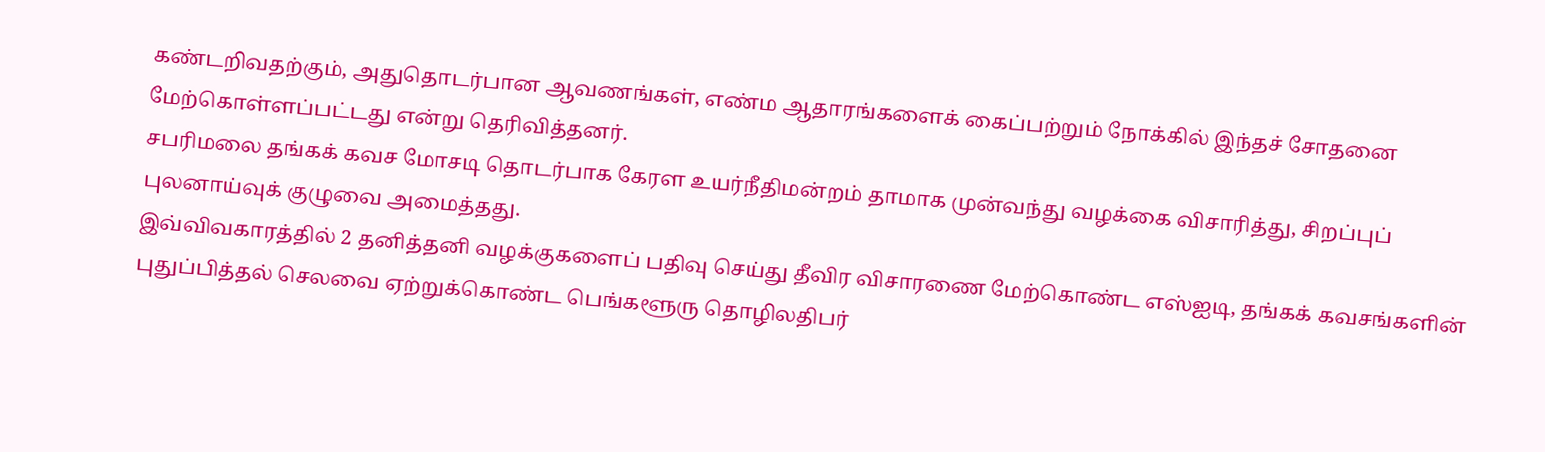கண்டறிவதற்கும், அதுதொடர்பான ஆவணங்கள், எண்ம ஆதாரங்களைக் கைப்பற்றும் நோக்கில் இந்தச் சோதனை மேற்கொள்ளப்பட்டது என்று தெரிவித்தனர்.
சபரிமலை தங்கக் கவச மோசடி தொடர்பாக கேரள உயர்நீதிமன்றம் தாமாக முன்வந்து வழக்கை விசாரித்து, சிறப்புப் புலனாய்வுக் குழுவை அமைத்தது.
இவ்விவகாரத்தில் 2 தனித்தனி வழக்குகளைப் பதிவு செய்து தீவிர விசாரணை மேற்கொண்ட எஸ்ஐடி, தங்கக் கவசங்களின் புதுப்பித்தல் செலவை ஏற்றுக்கொண்ட பெங்களூரு தொழிலதிபர்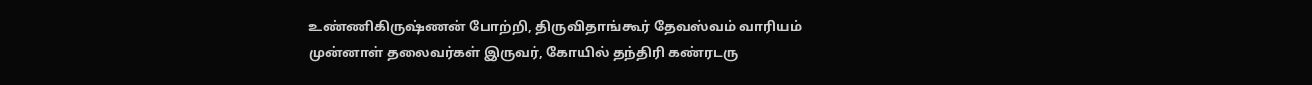உண்ணிகிருஷ்ணன் போற்றி, திருவிதாங்கூர் தேவஸ்வம் வாரியம் முன்னாள் தலைவர்கள் இருவர், கோயில் தந்திரி கண்ரடரு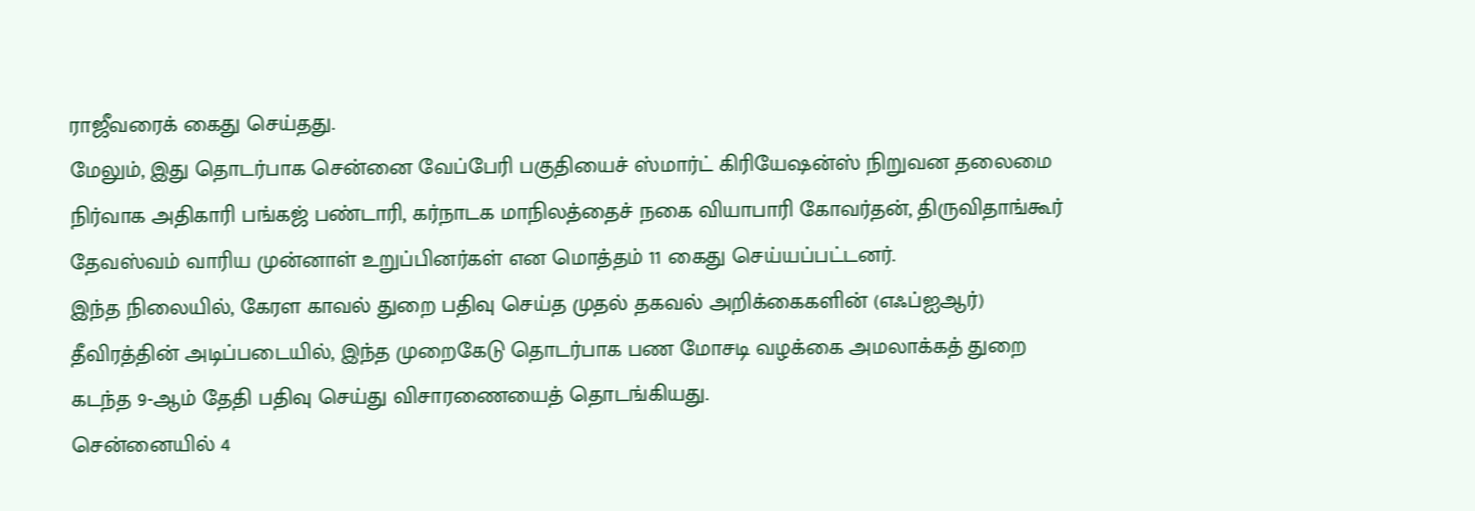ராஜீவரைக் கைது செய்தது.
மேலும், இது தொடர்பாக சென்னை வேப்பேரி பகுதியைச் ஸ்மார்ட் கிரியேஷன்ஸ் நிறுவன தலைமை நிர்வாக அதிகாரி பங்கஜ் பண்டாரி, கர்நாடக மாநிலத்தைச் நகை வியாபாரி கோவர்தன், திருவிதாங்கூர் தேவஸ்வம் வாரிய முன்னாள் உறுப்பினர்கள் என மொத்தம் 11 கைது செய்யப்பட்டனர்.
இந்த நிலையில், கேரள காவல் துறை பதிவு செய்த முதல் தகவல் அறிக்கைகளின் (எஃப்ஐஆர்) தீவிரத்தின் அடிப்படையில், இந்த முறைகேடு தொடர்பாக பண மோசடி வழக்கை அமலாக்கத் துறை கடந்த 9-ஆம் தேதி பதிவு செய்து விசாரணையைத் தொடங்கியது.
சென்னையில் 4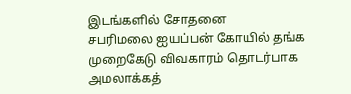இடங்களில் சோதனை
சபரிமலை ஐயப்பன் கோயில் தங்க முறைகேடு விவகாரம் தொடர்பாக அமலாக்கத்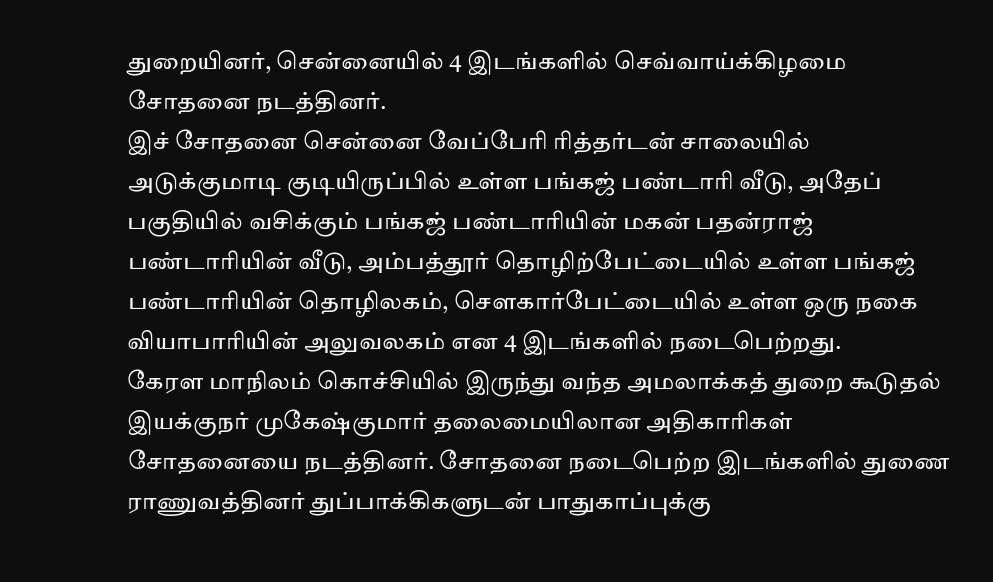துறையினர், சென்னையில் 4 இடங்களில் செவ்வாய்க்கிழமை சோதனை நடத்தினர்.
இச் சோதனை சென்னை வேப்பேரி ரித்தர்டன் சாலையில் அடுக்குமாடி குடியிருப்பில் உள்ள பங்கஜ் பண்டாரி வீடு, அதேப் பகுதியில் வசிக்கும் பங்கஜ் பண்டாரியின் மகன் பதன்ராஜ் பண்டாரியின் வீடு, அம்பத்தூர் தொழிற்பேட்டையில் உள்ள பங்கஜ் பண்டாரியின் தொழிலகம், செளகார்பேட்டையில் உள்ள ஒரு நகை வியாபாரியின் அலுவலகம் என 4 இடங்களில் நடைபெற்றது.
கேரள மாநிலம் கொச்சியில் இருந்து வந்த அமலாக்கத் துறை கூடுதல் இயக்குநர் முகேஷ்குமார் தலைமையிலான அதிகாரிகள் சோதனையை நடத்தினர். சோதனை நடைபெற்ற இடங்களில் துணை ராணுவத்தினர் துப்பாக்கிகளுடன் பாதுகாப்புக்கு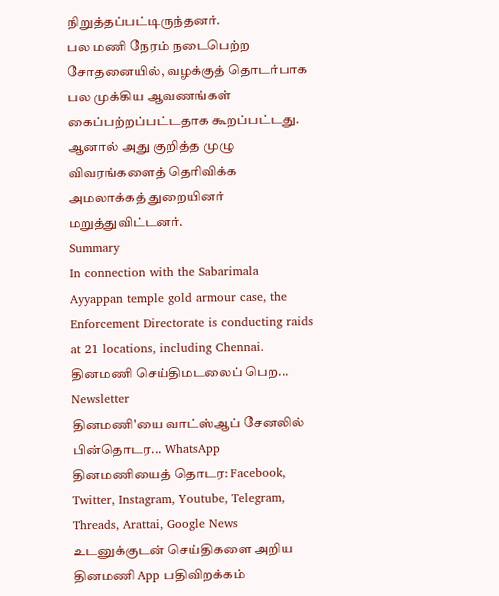நிறுத்தப்பட்டிருந்தனர்.
பல மணி நேரம் நடைபெற்ற சோதனையில், வழக்குத் தொடர்பாக பல முக்கிய ஆவணங்கள் கைப்பற்றப்பட்டதாக கூறப்பட்டது. ஆனால் அது குறித்த முழு விவரங்களைத் தெரிவிக்க அமலாக்கத் துறையினர் மறுத்துவிட்டனர்.
Summary
In connection with the Sabarimala Ayyappan temple gold armour case, the Enforcement Directorate is conducting raids at 21 locations, including Chennai.
தினமணி செய்திமடலைப் பெற... Newsletter
தினமணி'யை வாட்ஸ்ஆப் சேனலில் பின்தொடர... WhatsApp
தினமணியைத் தொடர: Facebook, Twitter, Instagram, Youtube, Telegram, Threads, Arattai, Google News
உடனுக்குடன் செய்திகளை அறிய தினமணி App பதிவிறக்கம்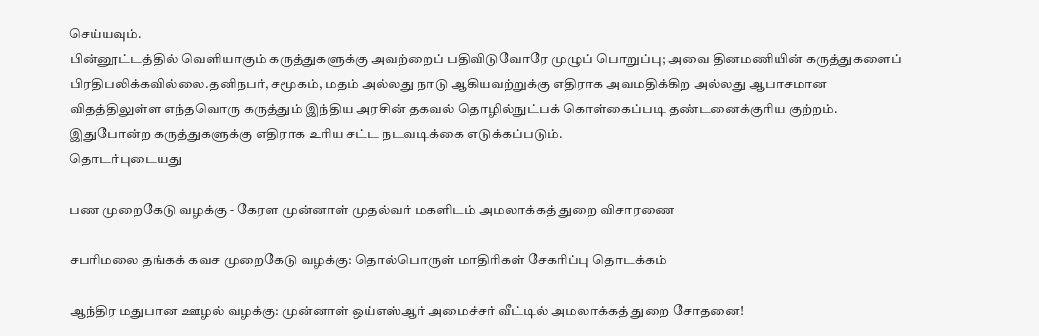செய்யவும்.
பின்னூட்டத்தில் வெளியாகும் கருத்துகளுக்கு அவற்றைப் பதிவிடுவோரே முழுப் பொறுப்பு; அவை தினமணியின் கருத்துகளைப் பிரதிபலிக்கவில்லை.தனிநபர், சமூகம், மதம் அல்லது நாடு ஆகியவற்றுக்கு எதிராக அவமதிக்கிற அல்லது ஆபாசமான விதத்திலுள்ள எந்தவொரு கருத்தும் இந்திய அரசின் தகவல் தொழில்நுட்பக் கொள்கைப்படி தண்டனைக்குரிய குற்றம். இதுபோன்ற கருத்துகளுக்கு எதிராக உரிய சட்ட நடவடிக்கை எடுக்கப்படும்.
தொடர்புடையது

பண முறைகேடு வழக்கு - கேரள முன்னாள் முதல்வர் மகளிடம் அமலாக்கத் துறை விசாரணை

சபரிமலை தங்கக் கவச முறைகேடு வழக்கு: தொல்பொருள் மாதிரிகள் சேகரிப்பு தொடக்கம்

ஆந்திர மதுபான ஊழல் வழக்கு: முன்னாள் ஒய்எஸ்ஆர் அமைச்சர் வீட்டில் அமலாக்கத் துறை சோதனை!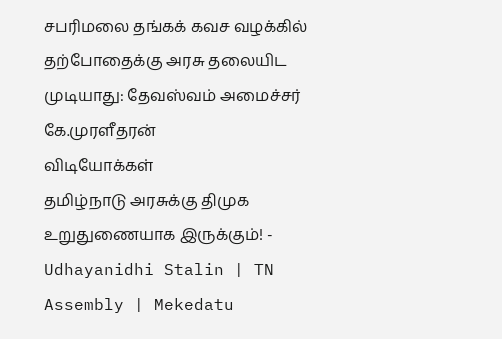சபரிமலை தங்கக் கவச வழக்கில் தற்போதைக்கு அரசு தலையிட முடியாது: தேவஸ்வம் அமைச்சர் கே.முரளீதரன்
விடியோக்கள்
தமிழ்நாடு அரசுக்கு திமுக உறுதுணையாக இருக்கும்! - Udhayanidhi Stalin | TN Assembly | Mekedatu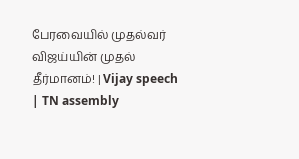பேரவையில் முதல்வர் விஜய்யின் முதல் தீர்மானம்! | Vijay speech | TN assembly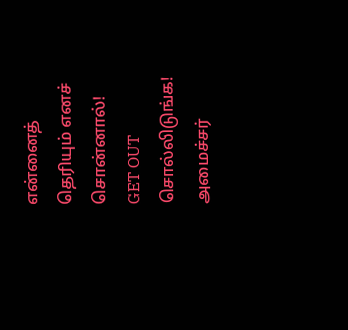என்னைத் தெரியும் எனச் சொன்னால்! GET OUT சொல்லிடுங்க! அமைச்சர்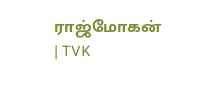ராஜ்மோகன் | TVK